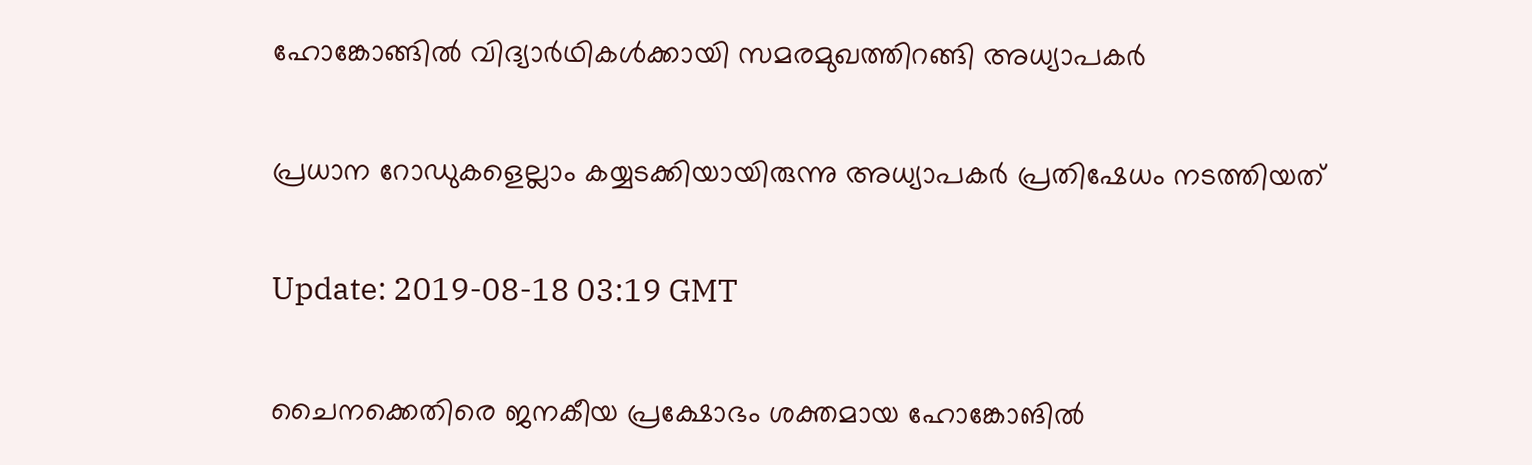ഹോങ്കോങ്ങില്‍ വിദ്യാര്‍ഥികള്‍ക്കായി സമരമുഖത്തിറങ്ങി അധ്യാപകര്‍

പ്രധാന റോഡുകളെല്ലാം കയ്യടക്കിയായിരുന്നു അധ്യാപകര്‍ പ്രതിഷേധം നടത്തിയത്

Update: 2019-08-18 03:19 GMT

ചൈനക്കെതിരെ ജനകീയ പ്രക്ഷോഭം ശക്തമായ ഹോങ്കോങില്‍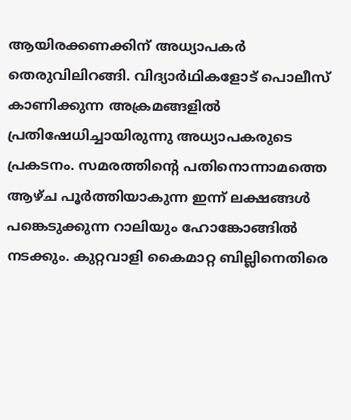ആയിരക്കണക്കിന് അധ്യാപകര്‍ തെരുവിലിറങ്ങി. വിദ്യാര്‍ഥികളോട് പൊലീസ് കാണിക്കുന്ന അക്രമങ്ങളില്‍ പ്രതിഷേധിച്ചായിരുന്നു അധ്യാപകരുടെ പ്രകടനം. സമരത്തിന്റെ പതിനൊന്നാമത്തെ ആഴ്ച പൂര്‍ത്തിയാകുന്ന ഇന്ന് ലക്ഷങ്ങള്‍ പങ്കെടുക്കുന്ന റാലിയും ഹോങ്കോങ്ങില്‍ നടക്കും. കുറ്റവാളി കൈമാറ്റ ബില്ലിനെതിരെ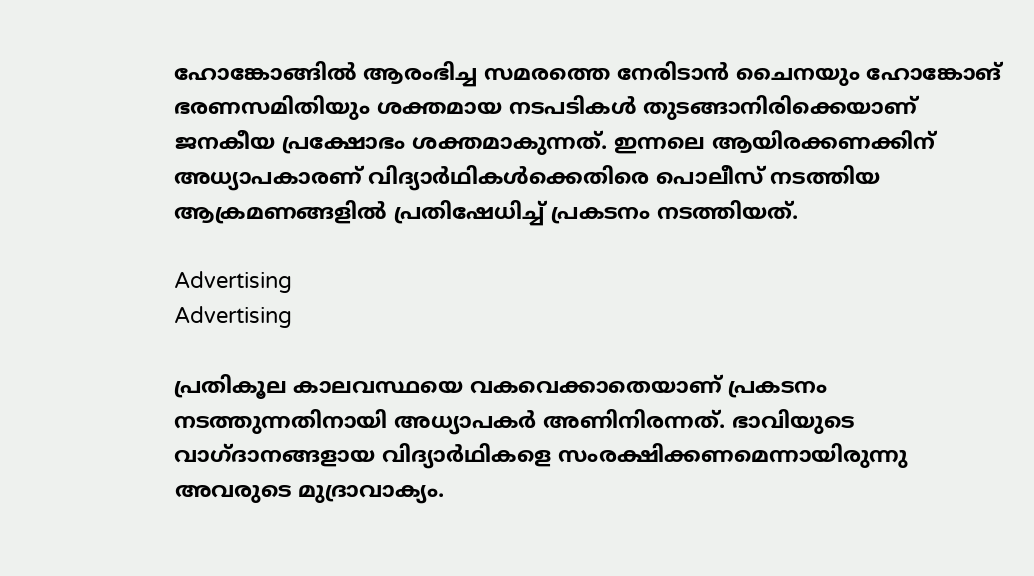ഹോങ്കോങ്ങില്‍ ആരംഭിച്ച സമരത്തെ നേരിടാന്‍ ചൈനയും ഹോങ്കോങ് ഭരണസമിതിയും ശക്തമായ നടപടികള്‍ തുടങ്ങാനിരിക്കെയാണ് ജനകീയ പ്രക്ഷോഭം ശക്തമാകുന്നത്. ഇന്നലെ ആയിരക്കണക്കിന് അധ്യാപകാരണ് വിദ്യാര്‍ഥികള്‍ക്കെതിരെ പൊലീസ് നടത്തിയ ആക്രമണങ്ങളില്‍ പ്രതിഷേധിച്ച് പ്രകടനം നടത്തിയത്.

Advertising
Advertising

പ്രതികൂല കാലവസ്ഥയെ വകവെക്കാതെയാണ് പ്രകടനം നടത്തുന്നതിനായി അധ്യാപകര്‍ അണിനിരന്നത്. ഭാവിയുടെ വാഗ്ദാനങ്ങളായ വിദ്യാര്‍ഥികളെ സംരക്ഷിക്കണമെന്നായിരുന്നു അവരുടെ മുദ്രാവാക്യം.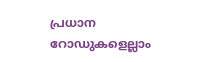പ്രധാന റോഡുകളെല്ലാം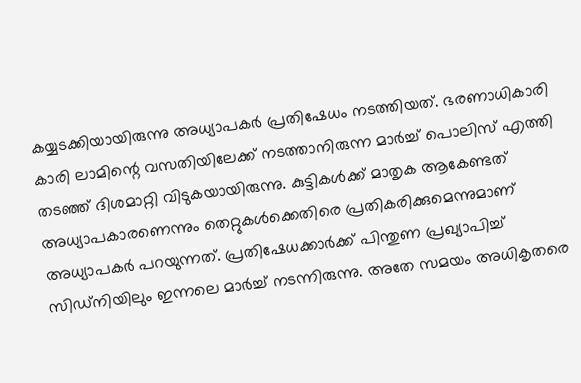കയ്യടക്കിയായിരുന്നു അധ്യാപകര്‍ പ്രതിഷേധം നടത്തിയത്. ഭരണാധികാരി കാരി ലാമിന്റെ വസതിയിലേക്ക് നടത്താനിരുന്ന മാര്‍ച്ച് പൊലിസ് എത്തി തടഞ്ഞ് ദിശമാറ്റി വിടുകയായിരുന്നു. കുട്ടികള്‍ക്ക് മാതൃക ആകേണ്ടത് അധ്യാപകാരണെന്നും തെറ്റുകള്‍ക്കെതിരെ പ്രതികരിക്കുമെന്നുമാണ് അധ്യാപകര്‍ പറയുന്നത്. പ്രതിഷേധക്കാര്‍ക്ക് പിന്തുണ പ്രഖ്യാപിച്ച് സിഡ്നിയിലും ഇന്നലെ മാര്‍ച്ച് നടന്നിരുന്നു. അതേ സമയം അധികൃതരെ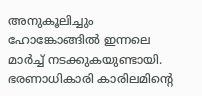അനുകൂലിച്ചും ഹോങ്കോങ്ങില്‍ ഇന്നലെ മാര്‍ച്ച് നടക്കുകയുണ്ടായി. ഭരണാധികാരി കാരിലമിന്റെ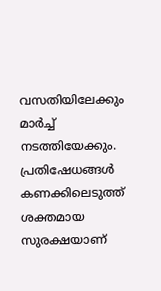വസതിയിലേക്കും മാര്‍ച്ച് നടത്തിയേക്കും. പ്രതിഷേധങ്ങള്‍ കണക്കിലെടുത്ത് ശക്തമായ സുരക്ഷയാണ്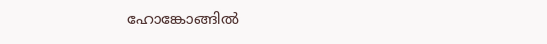ഹോങ്കോങ്ങില്‍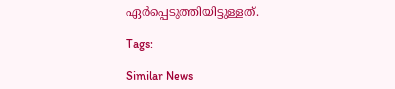ഏര്‍പ്പെടുത്തിയിട്ടുള്ളത്.

Tags:

Similar News